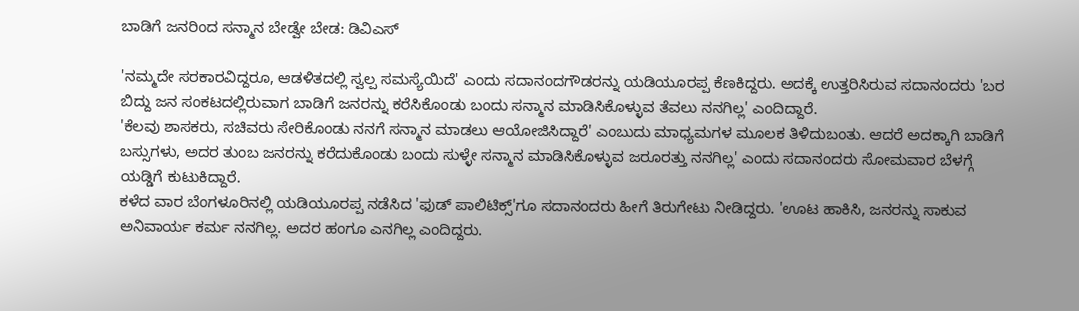ಬಾಡಿಗೆ ಜನರಿಂದ ಸನ್ಮಾನ ಬೇಡ್ವೇ ಬೇಡ: ಡಿವಿಎಸ್

'ನಮ್ಮದೇ ಸರಕಾರವಿದ್ದರೂ, ಆಡಳಿತದಲ್ಲಿ ಸ್ವಲ್ಪ ಸಮಸ್ಯೆಯಿದೆ' ಎಂದು ಸದಾನಂದಗೌಡರನ್ನು ಯಡಿಯೂರಪ್ಪ ಕೆಣಕಿದ್ದರು. ಅದಕ್ಕೆ ಉತ್ತರಿಸಿರುವ ಸದಾನಂದರು 'ಬರ ಬಿದ್ದು ಜನ ಸಂಕಟದಲ್ಲಿರುವಾಗ ಬಾಡಿಗೆ ಜನರನ್ನು ಕರೆಸಿಕೊಂಡು ಬಂದು ಸನ್ಮಾನ ಮಾಡಿಸಿಕೊಳ್ಳುವ ತೆವಲು ನನಗಿಲ್ಲ' ಎಂದಿದ್ದಾರೆ.
'ಕೆಲವು ಶಾಸಕರು, ಸಚಿವರು ಸೇರಿಕೊಂಡು ನನಗೆ ಸನ್ಮಾನ ಮಾಡಲು ಆಯೋಜಿಸಿದ್ದಾರೆ' ಎಂಬುದು ಮಾಧ್ಯಮಗಳ ಮೂಲಕ ತಿಳಿದುಬಂತು. ಆದರೆ ಅದಕ್ಕಾಗಿ ಬಾಡಿಗೆ ಬಸ್ಸುಗಳು, ಅದರ ತುಂಬ ಜನರನ್ನು ಕರೆದುಕೊಂಡು ಬಂದು ಸುಳ್ಳೇ ಸನ್ಮಾನ ಮಾಡಿಸಿಕೊಳ್ಳುವ ಜರೂರತ್ತು ನನಗಿಲ್ಲ' ಎಂದು ಸದಾನಂದರು ಸೋಮವಾರ ಬೆಳಗ್ಗೆ ಯಡ್ಡಿಗೆ ಕುಟುಕಿದ್ದಾರೆ.
ಕಳೆದ ವಾರ ಬೆಂಗಳೂರಿನಲ್ಲಿ ಯಡಿಯೂರಪ್ಪ ನಡೆಸಿದ 'ಫುಡ್ ಪಾಲಿಟಿಕ್ಸ್'ಗೂ ಸದಾನಂದರು ಹೀಗೆ ತಿರುಗೇಟು ನೀಡಿದ್ದರು. 'ಊಟ ಹಾಕಿಸಿ, ಜನರನ್ನು ಸಾಕುವ ಅನಿವಾರ್ಯ ಕರ್ಮ ನನಗಿಲ್ಲ. ಅದರ ಹಂಗೂ ಎನಗಿಲ್ಲ ಎಂದಿದ್ದರು.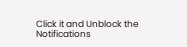Click it and Unblock the Notifications